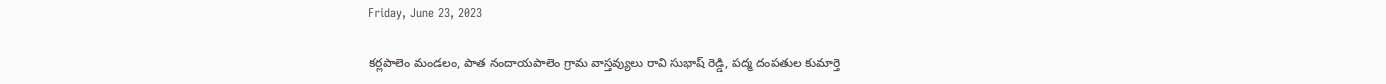Friday, June 23, 2023

కర్లపాలెం మండలం, పాత నందాయపాలెం గ్రామ వాస్తవ్యులు రావి సుభాష్ రెడ్డి, పద్మ దంపతుల కుమార్తె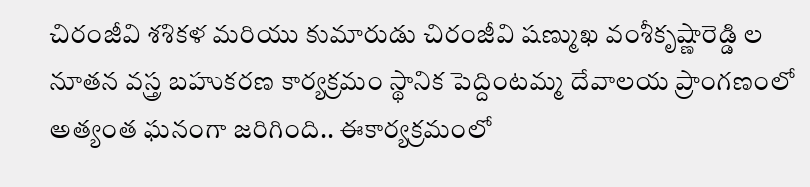చిరంజీవి శశికళ మరియు కుమారుడు చిరంజీవి షణ్ముఖ వంశీకృష్ణారెడ్డి ల నూతన వస్త్ర బహుకరణ కార్యక్రమం స్థానిక పెద్దింటమ్మ దేవాలయ ప్రాంగణంలో అత్యంత ఘనంగా జరిగింది.. ఈకార్యక్రమంలో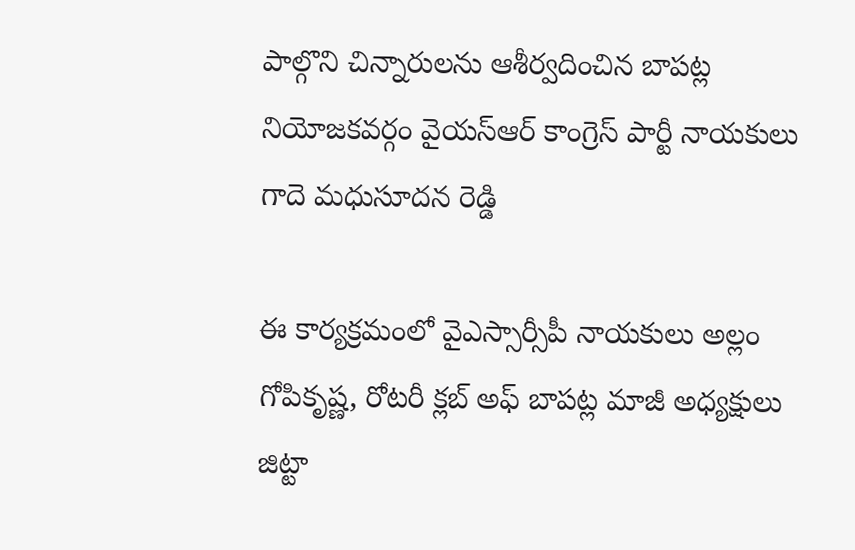పాల్గొని చిన్నారులను ఆశీర్వదించిన బాపట్ల నియోజకవర్గం వైయస్ఆర్ కాంగ్రెస్ పార్టీ నాయకులు గాదె మధుసూదన రెడ్డి

ఈ కార్యక్రమంలో వైఎస్సార్సీపీ నాయకులు అల్లం గోపికృష్ణ, రోటరీ క్లబ్ అఫ్ బాపట్ల మాజీ అధ్యక్షులు జిట్టా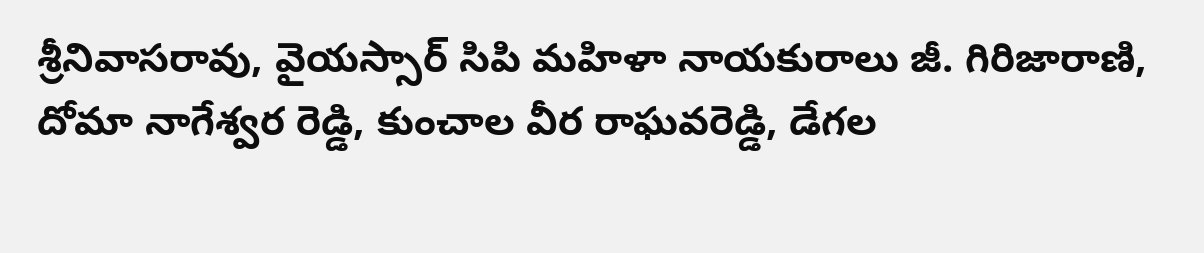శ్రీనివాసరావు, వైయస్సార్ సిపి మహిళా నాయకురాలు జీ. గిరిజారాణి, దోమా నాగేశ్వర రెడ్డి, కుంచాల వీర రాఘవరెడ్డి, డేగల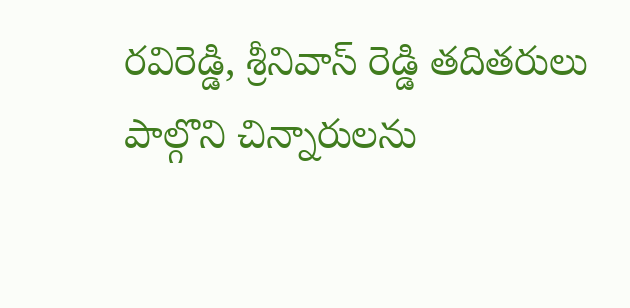రవిరెడ్డి, శ్రీనివాస్ రెడ్డి తదితరులు పాల్గొని చిన్నారులను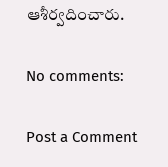ఆశీర్వదించారు.

No comments:

Post a Comment